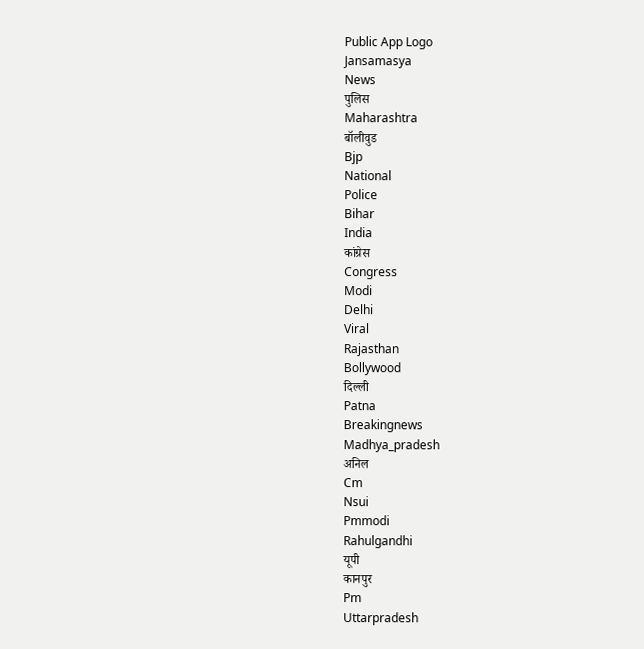Public App Logo
Jansamasya
News
पुलिस
Maharashtra
बॉलीवुड
Bjp
National
Police
Bihar
India
कांग्रेस
Congress
Modi
Delhi
Viral
Rajasthan
Bollywood
दिल्ली
Patna
Breakingnews
Madhya_pradesh
अनिल
Cm
Nsui
Pmmodi
Rahulgandhi
यूपी
कानपुर
Pm
Uttarpradesh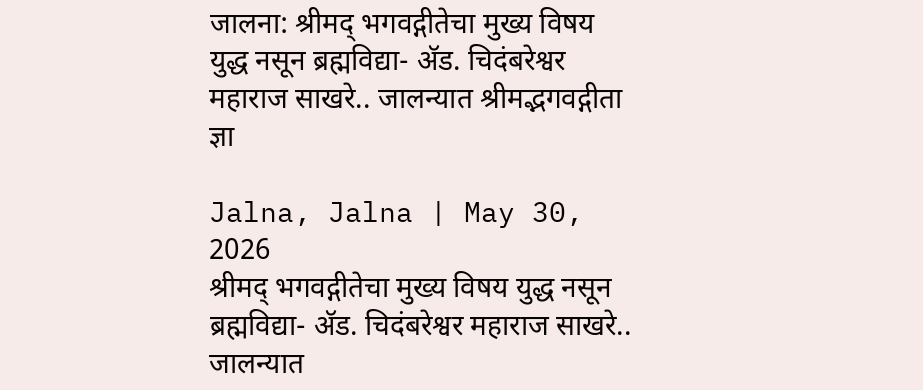जालना: श्रीमद् भगवद्गीतेचा मुख्य विषय युद्ध नसून ब्रह्मविद्या- अ‍ॅड. चिदंबरेश्वर महाराज साखरे.. जालन्यात श्रीमद्भगवद्गीता ज्ञा

Jalna, Jalna | May 30, 2026
श्रीमद् भगवद्गीतेचा मुख्य विषय युद्ध नसून ब्रह्मविद्या- अ‍ॅड. चिदंबरेश्वर महाराज साखरे.. जालन्यात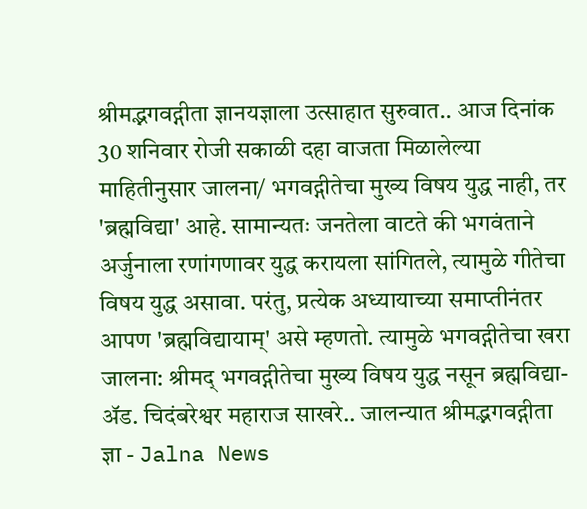श्रीमद्भगवद्गीता ज्ञानयज्ञाला उत्साहात सुरुवात.. आज दिनांक 30 शनिवार रोजी सकाळी दहा वाजता मिळालेल्या माहितीनुसार जालना/ भगवद्गीतेचा मुख्य विषय युद्ध नाही, तर 'ब्रह्मविद्या' आहे. सामान्यतः जनतेला वाटते की भगवंताने अर्जुनाला रणांगणावर युद्ध करायला सांगितले, त्यामुळे गीतेचा विषय युद्ध असावा. परंतु, प्रत्येक अध्यायाच्या समाप्तीनंतर आपण 'ब्रह्मविद्यायाम्' असे म्हणतो. त्यामुळे भगवद्गीतेचा खरा
जालना: श्रीमद् भगवद्गीतेचा मुख्य विषय युद्ध नसून ब्रह्मविद्या- अ‍ॅड. चिदंबरेश्वर महाराज साखरे.. जालन्यात श्रीमद्भगवद्गीता ज्ञा - Jalna News